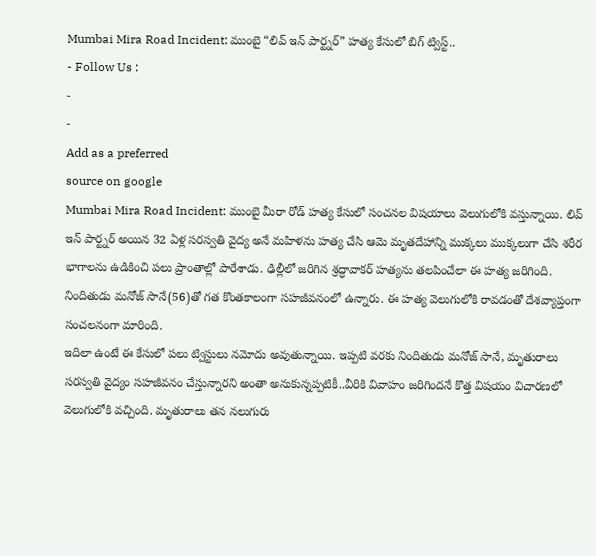Mumbai Mira Road Incident: ముంబై “లివ్ ఇన్ పార్ట్నర్” హత్య కేసులో బిగ్ ట్విస్ట్..
- Follow Us :
-
-
Add as a preferred
source on google
Mumbai Mira Road Incident: ముంబై మీరా రోడ్ హత్య కేసులో సంచనల విషయాలు వెలుగులోకి వస్తున్నాయి. లివ్ ఇన్ పార్ట్నర్ అయిన 32 ఏళ్ల సరస్వతి వైద్య అనే మహిళను హత్య చేసి ఆమె మృతదేహాన్ని ముక్కలు ముక్కలుగా చేసి శరీర భాగాలను ఉడికించి పలు ప్రాంతాల్లో పారేశాడు. ఢిల్లీలో జరిగిన శ్రద్ధావాకర్ హత్యను తలపించేలా ఈ హత్య జరిగింది. నిందితుడు మనోజ్ సానే(56)తో గత కొంతకాలంగా సహజీవనంలో ఉన్నారు. ఈ హత్య వెలుగులోకి రావడంతో దేశవ్యాప్తంగా సంచలనంగా మారింది.
ఇదిలా ఉంటే ఈ కేసులో పలు ట్విస్టులు నమోదు అవుతున్నాయి. ఇప్పటి వరకు నిందితుడు మనోజ్ సానే, మృతురాలు సరస్వతి వైద్యం సహజీవనం చేస్తున్నారని అంతా అనుకున్నప్పటికీ..వీరికి వివాహం జరిగిందనే కొత్త విషయం విచారణలో వెలుగులోకి వచ్చింది. మృతురాలు తన నలుగురు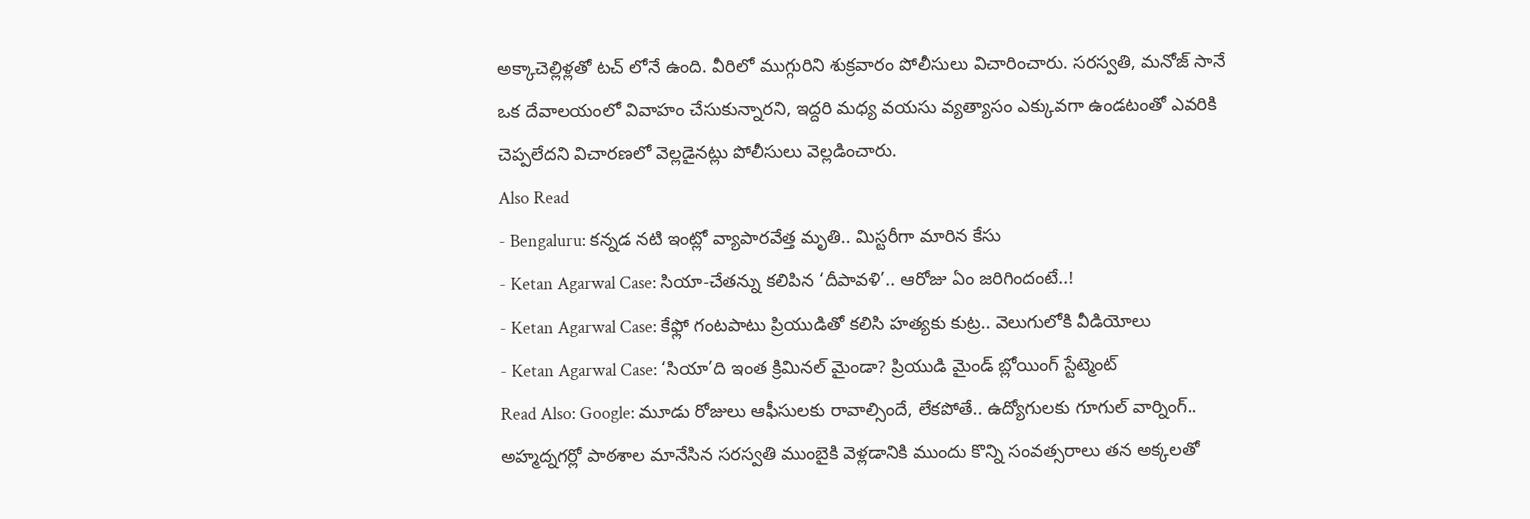అక్కాచెల్లిళ్లతో టచ్ లోనే ఉంది. వీరిలో ముగ్గురిని శుక్రవారం పోలీసులు విచారించారు. సరస్వతి, మనోజ్ సానే ఒక దేవాలయంలో వివాహం చేసుకున్నారని, ఇద్దరి మధ్య వయసు వ్యత్యాసం ఎక్కువగా ఉండటంతో ఎవరికి చెప్పలేదని విచారణలో వెల్లడైనట్లు పోలీసులు వెల్లడించారు.
Also Read
- Bengaluru: కన్నడ నటి ఇంట్లో వ్యాపారవేత్త మృతి.. మిస్టరీగా మారిన కేసు
- Ketan Agarwal Case: సియా-చేతన్ను కలిపిన ‘దీపావళి’.. ఆరోజు ఏం జరిగిందంటే..!
- Ketan Agarwal Case: కేఫ్లో గంటపాటు ప్రియుడితో కలిసి హత్యకు కుట్ర.. వెలుగులోకి వీడియోలు
- Ketan Agarwal Case: ‘సియా’ది ఇంత క్రిమినల్ మైండా? ప్రియుడి మైండ్ బ్లోయింగ్ స్టేట్మెంట్
Read Also: Google: మూడు రోజులు ఆఫీసులకు రావాల్సిందే, లేకపోతే.. ఉద్యోగులకు గూగుల్ వార్నింగ్..
అహ్మద్నగర్లో పాఠశాల మానేసిన సరస్వతి ముంబైకి వెళ్లడానికి ముందు కొన్ని సంవత్సరాలు తన అక్కలతో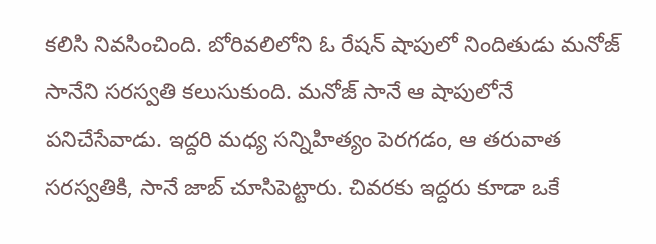కలిసి నివసించింది. బోరివలిలోని ఓ రేషన్ షాపులో నిందితుడు మనోజ్ సానేని సరస్వతి కలుసుకుంది. మనోజ్ సానే ఆ షాపులోనే పనిచేసేవాడు. ఇద్దరి మధ్య సన్నిహిత్యం పెరగడం, ఆ తరువాత సరస్వతికి, సానే జాబ్ చూసిపెట్టారు. చివరకు ఇద్దరు కూడా ఒకే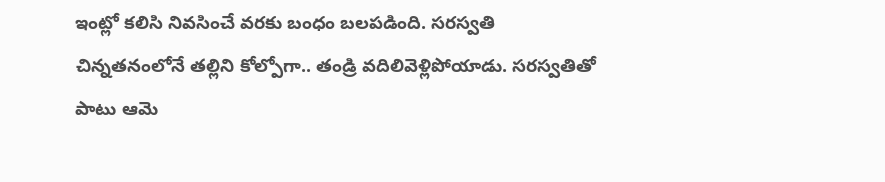ఇంట్లో కలిసి నివసించే వరకు బంధం బలపడింది. సరస్వతి చిన్నతనంలోనే తల్లిని కోల్పోగా.. తండ్రి వదిలివెళ్లిపోయాడు. సరస్వతితో పాటు ఆమె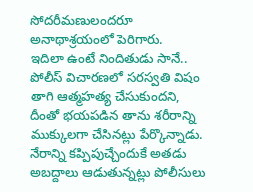సోదరీమణులందరూ అనాథాశ్రయంలో పెరిగారు.
ఇదిలా ఉంటే నిందితుడు సానే.. పోలీస్ విచారణలో సరస్వతి విషం తాగి ఆత్మహత్య చేసుకుందని, దీంతో భయపడిన తాను శరీరాన్ని ముక్కులగా చేసినట్లు పేర్కొన్నాడు. నేరాన్ని కప్పిపుచ్చేందుకే అతడు అబద్దాలు ఆడుతున్నట్లు పోలీసులు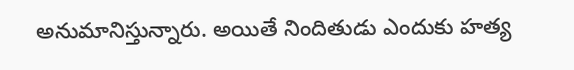అనుమానిస్తున్నారు. అయితే నిందితుడు ఎందుకు హత్య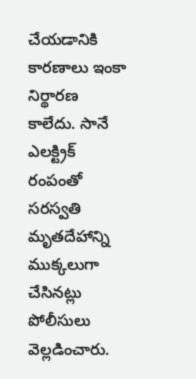చేయడానికి కారణాలు ఇంకా నిర్థారణ కాలేదు. సానే ఎలక్ట్రిక్ రంపంతో సరస్వతి మృతదేహాన్ని ముక్కలుగా చేసినట్లు పోలీసులు వెల్లడించారు.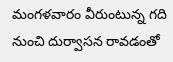మంగళవారం వీరుంటున్న గది నుంచి దుర్వాసన రావడంతో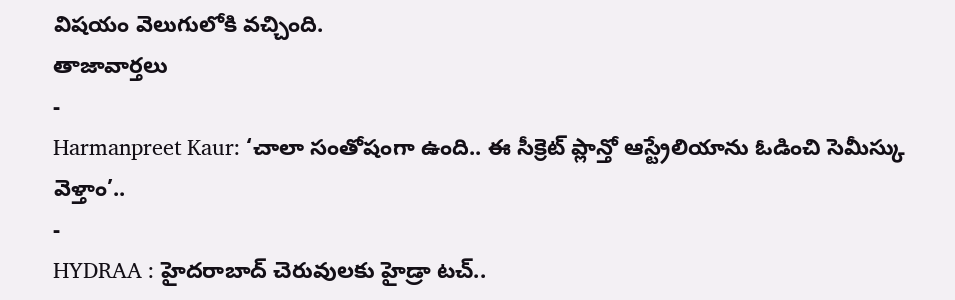విషయం వెలుగులోకి వచ్చింది.
తాజావార్తలు
-
Harmanpreet Kaur: ‘చాలా సంతోషంగా ఉంది.. ఈ సీక్రెట్ ప్లాన్తో ఆస్ట్రేలియాను ఓడించి సెమీస్కు వెళ్తాం’..
-
HYDRAA : హైదరాబాద్ చెరువులకు హైడ్రా టచ్..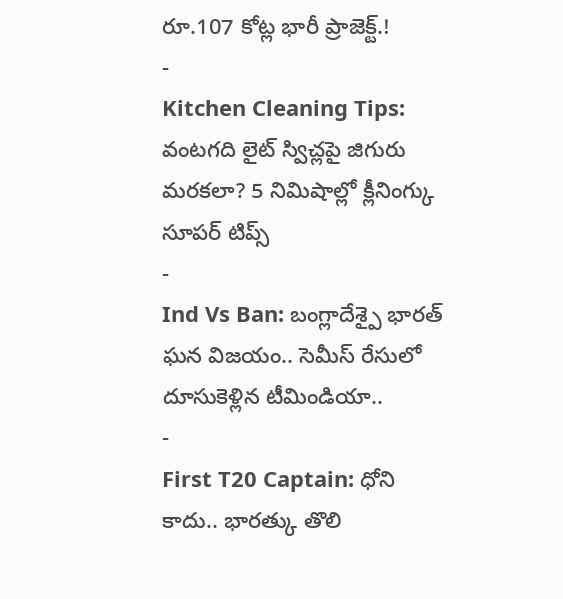రూ.107 కోట్ల భారీ ప్రాజెక్ట్.!
-
Kitchen Cleaning Tips: వంటగది లైట్ స్విచ్లపై జిగురు మరకలా? 5 నిమిషాల్లో క్లీనింగ్కు సూపర్ టిప్స్
-
Ind Vs Ban: బంగ్లాదేశ్పై భారత్ ఘన విజయం.. సెమీస్ రేసులో దూసుకెళ్లిన టీమిండియా..
-
First T20 Captain: ధోని కాదు.. భారత్కు తొలి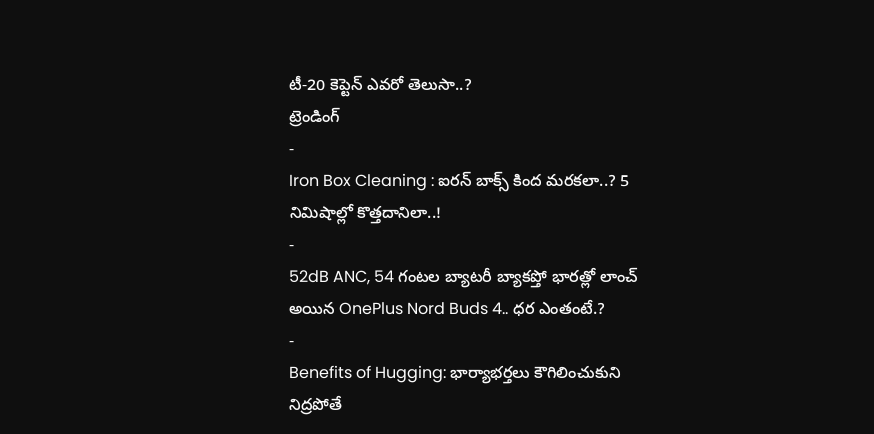టీ-20 కెప్టెన్ ఎవరో తెలుసా..?
ట్రెండింగ్
-
Iron Box Cleaning : ఐరన్ బాక్స్ కింద మరకలా..? 5 నిమిషాల్లో కొత్తదానిలా..!
-
52dB ANC, 54 గంటల బ్యాటరీ బ్యాకప్తో భారత్లో లాంచ్ అయిన OnePlus Nord Buds 4.. ధర ఎంతంటే.?
-
Benefits of Hugging: భార్యాభర్తలు కౌగిలించుకుని నిద్రపోతే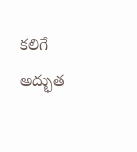కలిగే అద్భుత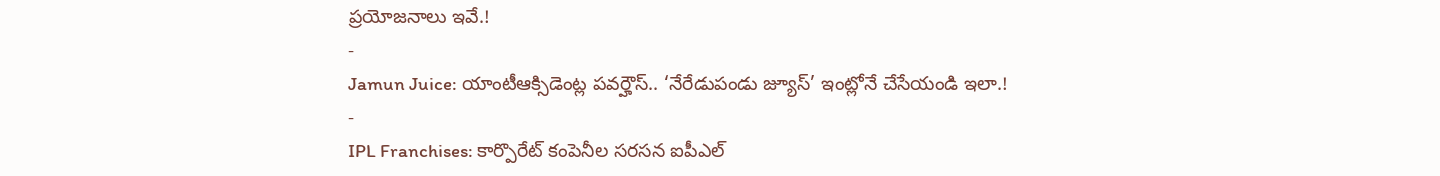ప్రయోజనాలు ఇవే.!
-
Jamun Juice: యాంటీఆక్సిడెంట్ల పవర్హౌస్.. ‘నేరేడుపండు జ్యూస్’ ఇంట్లోనే చేసేయండి ఇలా.!
-
IPL Franchises: కార్పొరేట్ కంపెనీల సరసన ఐపీఎల్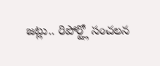జట్లు.. రిపోర్ట్లో సంచలన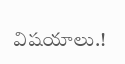విషయాలు.!